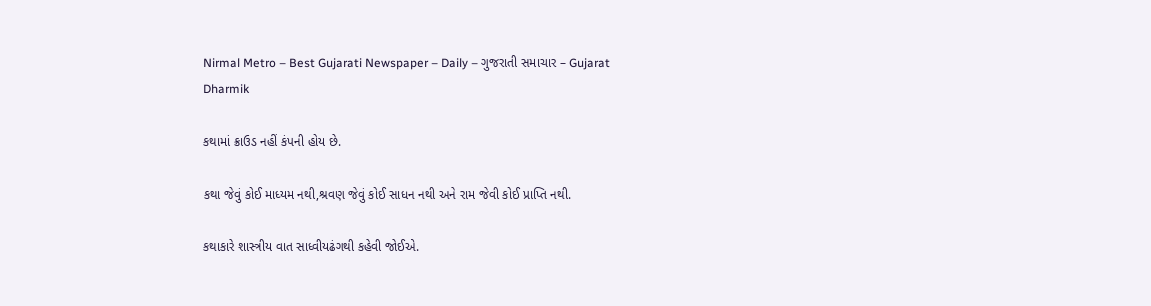Nirmal Metro – Best Gujarati Newspaper – Daily – ગુજરાતી સમાચાર – Gujarat
Dharmik

કથામાં ક્રાઉડ નહીં કંપની હોય છે.

કથા જેવું કોઈ માધ્યમ નથી,શ્રવણ જેવું કોઈ સાધન નથી અને રામ જેવી કોઈ પ્રાપ્તિ નથી.

કથાકારે શાસ્ત્રીય વાત સાધ્વીયઢંગથી કહેવી જોઈએ.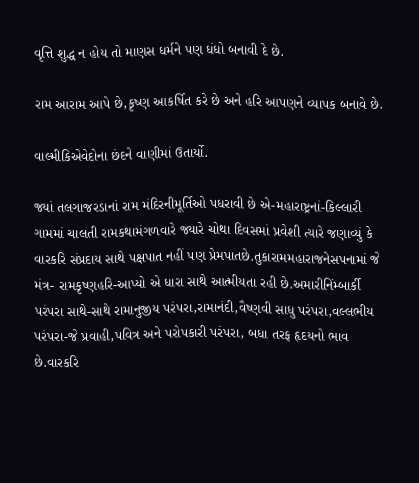વૃત્તિ શુદ્ધ ન હોય તો માણસ ધર્મને પણ ધંધો બનાવી દે છે.

રામ આરામ આપે છે,કૃષ્ણ આકર્ષિત કરે છે અને હરિ આપણને વ્યાપક બનાવે છે.

વાલ્મીકિએવેદોના છંદને વાણીમાં ઉતાર્યો.

જ્યાં તલગાજરડાનાં રામ મંદિરનીમૂર્તિઓ પધરાવી છે એ-મહારાષ્ટ્રનાં-કિલ્લારી ગામમાં ચાલતી રામકથામંગળવારે જ્યારે ચોથા દિવસમાં પ્રવેશી ત્યારે જણાવ્યું કે વારકરિ સંપ્રદાય સાથે પક્ષપાત નહીં પણ પ્રેમપાતછે.તુકારામમહારાજનેસપનામાં જે મંત્ર- રામકૃષ્ણહરિ-આપ્યો એ ધારા સાથે આત્મીયતા રહી છે.અમારીનિંમ્બાર્કી પરંપરા સાથે-સાથે રામાનુજીય પરંપરા,રામાનંદી,વૈષ્ણવી સાધુ પરંપરા,વલ્લભીય પરંપરા-જે પ્રવાહી,પવિત્ર અને પરોપકારી પરંપરા, બધા તરફ હૃદયનો ભાવ છે.વારકરિ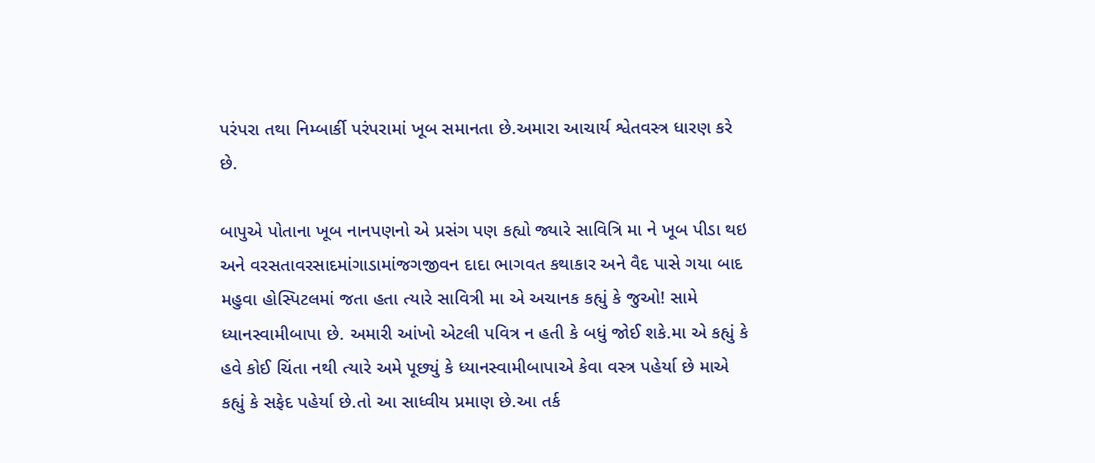પરંપરા તથા નિમ્બાર્કી પરંપરામાં ખૂબ સમાનતા છે.અમારા આચાર્ય શ્વેતવસ્ત્ર ધારણ કરે છે.

બાપુએ પોતાના ખૂબ નાનપણનો એ પ્રસંગ પણ કહ્યો જ્યારે સાવિત્રિ મા ને ખૂબ પીડા થઇ અને વરસતાવરસાદમાંગાડામાંજગજીવન દાદા ભાગવત કથાકાર અને વૈદ પાસે ગયા બાદ મહુવા હોસ્પિટલમાં જતા હતા ત્યારે સાવિત્રી મા એ અચાનક કહ્યું કે જુઓ! સામે ધ્યાનસ્વામીબાપા છે. અમારી આંખો એટલી પવિત્ર ન હતી કે બધું જોઈ શકે.મા એ કહ્યું કે હવે કોઈ ચિંતા નથી ત્યારે અમે પૂછ્યું કે ધ્યાનસ્વામીબાપાએ કેવા વસ્ત્ર પહેર્યા છે માએ કહ્યું કે સફેદ પહેર્યા છે.તો આ સાધ્વીય પ્રમાણ છે.આ તર્ક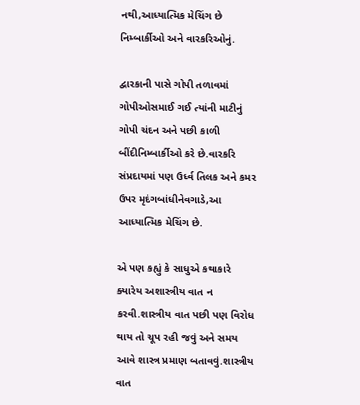નથી,આધ્યાત્મિક મેચિંગ છે નિમ્બાર્કીઓ અને વારકરિઓનું.

દ્વારકાની પાસે ગોપી તળાવમાં ગોપીઓસમાઈ ગઈ ત્યાંની માટીનું ગોપી ચંદન અને પછી કાળી બીંદીનિમ્બાર્કીઓ કરે છે.વારકરિ સંપ્રદાયમાં પણ ઉર્ધ્વ તિલક અને કમર ઉપર મૃદંગબાંધીનેવગાડે,આ આધ્યાત્મિક મેચિંગ છે.

એ પણ કહ્યું કે સાધુએ કથાકારે ક્યારેય અશાસ્ત્રીય વાત ન કરવી.શાસ્ત્રીય વાત પછી પણ વિરોધ થાય તો ચૂપ રહી જવું અને સમય આવે શાસ્ત્ર પ્રમાણ બતાવવું.શાસ્ત્રીય વાત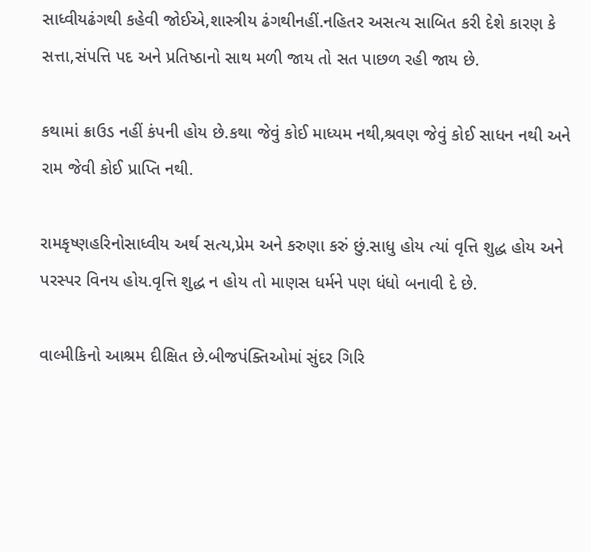સાધ્વીયઢંગથી કહેવી જોઈએ,શાસ્ત્રીય ઢંગથીનહીં.નહિતર અસત્ય સાબિત કરી દેશે કારણ કે સત્તા,સંપત્તિ પદ અને પ્રતિષ્ઠાનો સાથ મળી જાય તો સત પાછળ રહી જાય છે.

કથામાં ક્રાઉડ નહીં કંપની હોય છે.કથા જેવું કોઈ માધ્યમ નથી,શ્રવણ જેવું કોઈ સાધન નથી અને રામ જેવી કોઈ પ્રાપ્તિ નથી.

રામકૃષ્ણહરિનોસાધ્વીય અર્થ સત્ય,પ્રેમ અને કરુણા કરું છું.સાધુ હોય ત્યાં વૃત્તિ શુદ્ધ હોય અને પરસ્પર વિનય હોય.વૃત્તિ શુદ્ધ ન હોય તો માણસ ધર્મને પણ ધંધો બનાવી દે છે.

વાલ્મીકિનો આશ્રમ દીક્ષિત છે.બીજપંક્તિઓમાં સુંદર ગિરિ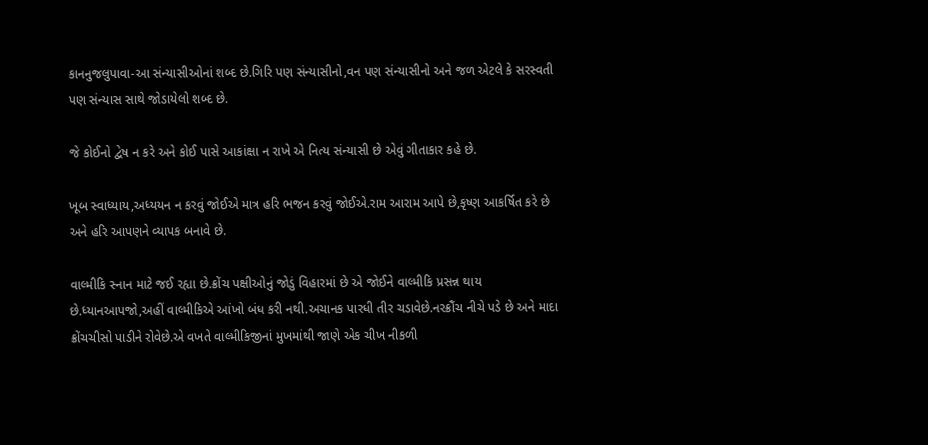કાનનુજલુપાવા-આ સંન્યાસીઓનાં શબ્દ છે.ગિરિ પણ સંન્યાસીનો,વન પણ સંન્યાસીનો અને જળ એટલે કે સરસ્વતી પણ સંન્યાસ સાથે જોડાયેલો શબ્દ છે.

જે કોઈનો દ્વેષ ન કરે અને કોઈ પાસે આકાંક્ષા ન રાખે એ નિત્ય સંન્યાસી છે એવું ગીતાકાર કહે છે.

ખૂબ સ્વાધ્યાય,અધ્યયન ન કરવું જોઈએ માત્ર હરિ ભજન કરવું જોઈએ.રામ આરામ આપે છે,કૃષ્ણ આકર્ષિત કરે છે અને હરિ આપણને વ્યાપક બનાવે છે.

વાલ્મીકિ સ્નાન માટે જઈ રહ્યા છે.ક્રોંચ પક્ષીઓનું જોડું વિહારમાં છે એ જોઈને વાલ્મીકિ પ્રસન્ન થાય છે.ધ્યાનઆપજો,અહીં વાલ્મીકિએ આંખો બંધ કરી નથી.અચાનક પારધી તીર ચડાવેછે.નરક્રૌંચ નીચે પડે છે અને માદા ક્રોંચચીસો પાડીને રોવેછે.એ વખતે વાલ્મીકિજીનાં મુખમાંથી જાણે એક ચીખ નીકળી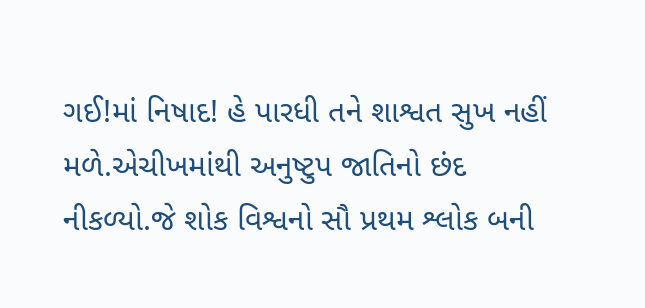ગઈ!માં નિષાદ! હે પારધી તને શાશ્વત સુખ નહીં મળે.એચીખમાંથી અનુષ્ટુપ જાતિનો છંદ નીકળ્યો.જે શોક વિશ્વનો સૌ પ્રથમ શ્લોક બની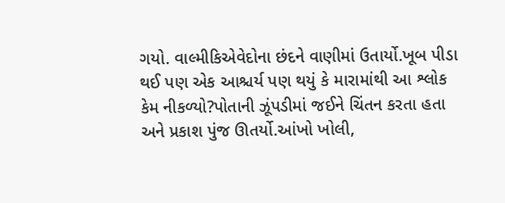ગયો. વાલ્મીકિએવેદોના છંદને વાણીમાં ઉતાર્યો.ખૂબ પીડા થઈ પણ એક આશ્ચર્ય પણ થયું કે મારામાંથી આ શ્લોક કેમ નીકળ્યો?પોતાની ઝૂંપડીમાં જઈને ચિંતન કરતા હતા અને પ્રકાશ પુંજ ઊતર્યો.આંખો ખોલી,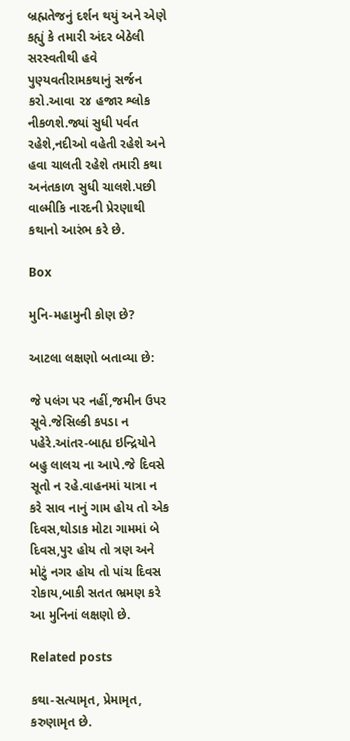બ્રહ્મતેજનું દર્શન થયું અને એણે કહ્યું કે તમારી અંદર બેઠેલી સરસ્વતીથી હવે પુણ્યવતીરામકથાનું સર્જન કરો.આવા ૨૪ હજાર શ્લોક નીકળશે.જ્યાં સુધી પર્વત રહેશે,નદીઓ વહેતી રહેશે અને હવા ચાલતી રહેશે તમારી કથા અનંતકાળ સુધી ચાલશે.પછી વાલ્મીકિ નારદની પ્રેરણાથી કથાનો આરંભ કરે છે.

Box

મુનિ-મહામુની કોણ છે?

આટલા લક્ષણો બતાવ્યા છે:

જે પલંગ પર નહીં,જમીન ઉપર સૂવે.જેસિલ્કી કપડા ન પહેરે.આંતર-બાહ્ય ઇન્દ્રિયોને બહુ લાલચ ના આપે.જે દિવસે સૂતો ન રહે.વાહનમાં યાત્રા ન કરે સાવ નાનું ગામ હોય તો એક દિવસ,થોડાક મોટા ગામમાં બે દિવસ,પુર હોય તો ત્રણ અને મોટું નગર હોય તો પાંચ દિવસ રોકાય,બાકી સતત ભ્રમણ કરે આ મુનિનાં લક્ષણો છે.

Related posts

કથા-સત્યામૃત, પ્રેમામૃત, કરુણામૃત છે.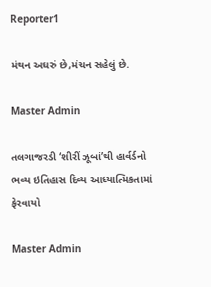Reporter1

મંથન અઘરું છે,મંચન સહેલું છે.

Master Admin

તલગાજરડી ‘શીરીં ઝૂબાં’થી હાર્વર્ડનો ભવ્ય ઇતિહાસ દિવ્ય આધ્યાત્મિકતામાં ફેરવાયો

Master Admin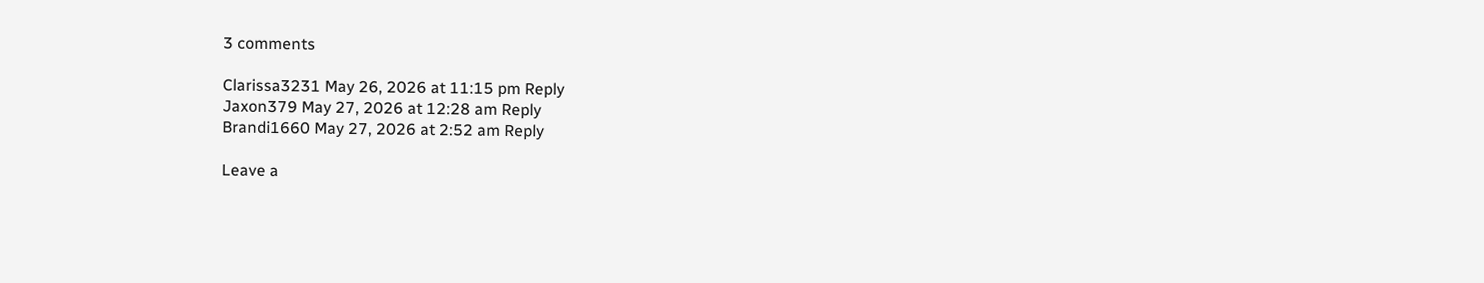3 comments

Clarissa3231 May 26, 2026 at 11:15 pm Reply
Jaxon379 May 27, 2026 at 12:28 am Reply
Brandi1660 May 27, 2026 at 2:52 am Reply

Leave a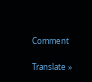Comment

Translate »